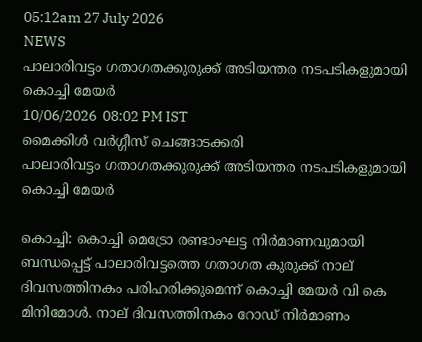05:12am 27 July 2026
NEWS
പാലാരിവട്ടം ഗതാഗതക്കുരുക്ക് അടിയന്തര നടപടികളുമായി കൊച്ചി മേയർ
10/06/2026  08:02 PM IST
മൈക്കിള്‍ വര്‍ഗ്ഗീസ് ചെങ്ങാടക്കരി
പാലാരിവട്ടം ഗതാഗതക്കുരുക്ക് അടിയന്തര നടപടികളുമായി കൊച്ചി മേയർ

കൊച്ചി: കൊച്ചി മെട്രോ രണ്ടാംഘട്ട നിർമാണവുമായി ബന്ധപ്പെട്ട് പാലാരിവട്ടത്തെ ഗതാഗത കുരുക്ക് നാല് ദിവസത്തിനകം പരിഹരിക്കുമെന്ന് കൊച്ചി മേയർ വി കെ മിനിമോൾ. നാല് ദിവസത്തിനകം റോഡ് നിർമാണം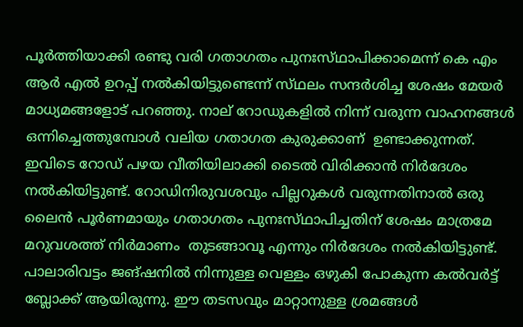പൂർത്തിയാക്കി രണ്ടു വരി ഗതാഗതം പുനഃസ്‌ഥാപിക്കാമെന്ന് കെ എം ആർ എൽ ഉറപ്പ് നൽകിയിട്ടുണ്ടെന്ന് സ്‌ഥലം സന്ദർശിച്ച ശേഷം മേയർ മാധ്യമങ്ങളോട് പറഞ്ഞു. നാല് റോഡുകളിൽ നിന്ന് വരുന്ന വാഹനങ്ങൾ ഒന്നിച്ചെത്തുമ്പോൾ വലിയ ഗതാഗത കുരുക്കാണ്  ഉണ്ടാക്കുന്നത്. ഇവിടെ റോഡ് പഴയ വീതിയിലാക്കി ടൈൽ വിരിക്കാൻ നിർദേശം നൽകിയിട്ടുണ്ട്. റോഡിനിരുവശവും പില്ലറുകൾ വരുന്നതിനാൽ ഒരു ലൈൻ പൂർണമായും ഗതാഗതം പുനഃസ്‌ഥാപിച്ചതിന് ശേഷം മാത്രമേ മറുവശത്ത് നിർമാണം  തുടങ്ങാവൂ എന്നും നിർദേശം നൽകിയിട്ടുണ്ട്.
പാലാരിവട്ടം ജങ്ഷനിൽ നിന്നുള്ള വെള്ളം ഒഴുകി പോകുന്ന കൽവർട്ട്  ബ്ലോക്ക് ആയിരുന്നു. ഈ തടസവും മാറ്റാനുള്ള ശ്രമങ്ങൾ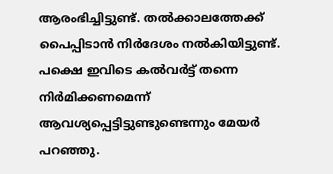ആരംഭിച്ചിട്ടുണ്ട്. തൽക്കാലത്തേക്ക് പൈപ്പിടാൻ നിർദേശം നൽകിയിട്ടുണ്ട്. പക്ഷെ ഇവിടെ കൽവർട്ട് തന്നെ നിർമിക്കണമെന്ന്  ആവശ്യപ്പെട്ടിട്ടുണ്ടുണ്ടെന്നും മേയർ പറഞ്ഞു.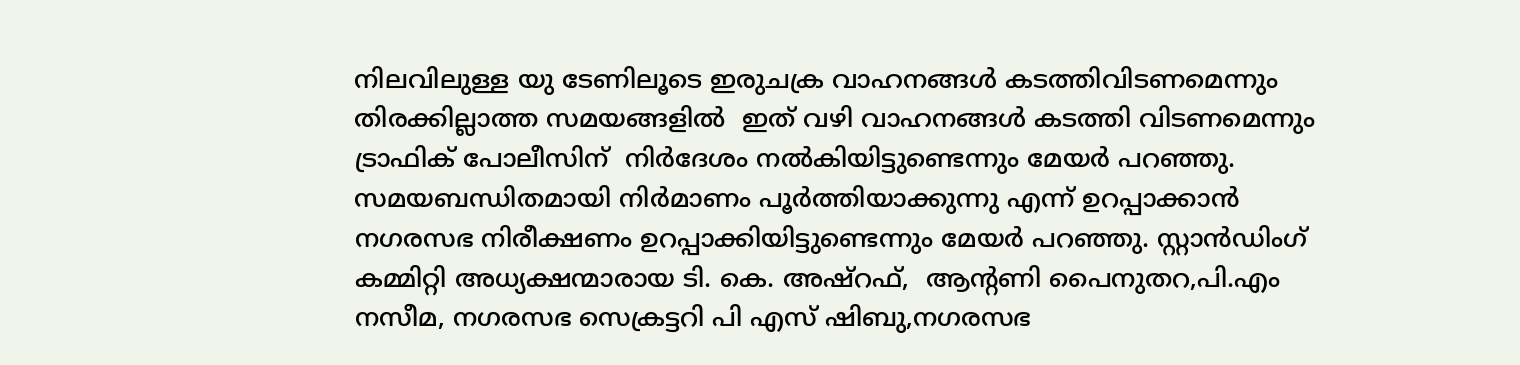നിലവിലുള്ള യു ടേണിലൂടെ ഇരുചക്ര വാഹനങ്ങൾ കടത്തിവിടണമെന്നും തിരക്കില്ലാത്ത സമയങ്ങളിൽ  ഇത് വഴി വാഹനങ്ങൾ കടത്തി വിടണമെന്നും ട്രാഫിക് പോലീസിന്  നിർദേശം നൽകിയിട്ടുണ്ടെന്നും മേയർ പറഞ്ഞു. സമയബന്ധിതമായി നിർമാണം പൂർത്തിയാക്കുന്നു എന്ന് ഉറപ്പാക്കാൻ നഗരസഭ നിരീക്ഷണം ഉറപ്പാക്കിയിട്ടുണ്ടെന്നും മേയർ പറഞ്ഞു. സ്റ്റാൻഡിംഗ് കമ്മിറ്റി അധ്യക്ഷന്മാരായ ടി. കെ. അഷ്‌റഫ്‌,  ആന്റണി പൈനുതറ,പി.എം നസീമ, നഗരസഭ സെക്രട്ടറി പി എസ് ഷിബു,നഗരസഭ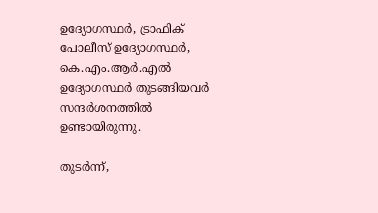ഉദ്യോഗസ്ഥർ, ട്രാഫിക് പോലീസ് ഉദ്യോഗസ്ഥർ, കെ.എം.ആർ.എൽ ഉദ്യോഗസ്ഥർ തുടങ്ങിയവർ സന്ദർശനത്തിൽ ഉണ്ടായിരുന്നു.

തുടർന്ന്,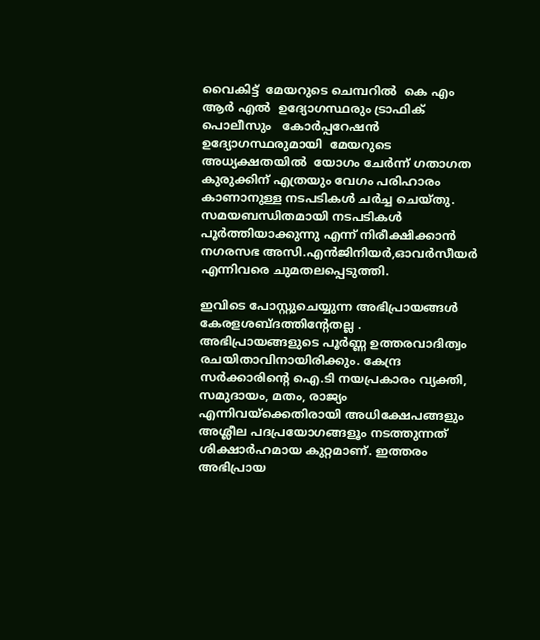വൈകിട്ട്  മേയറുടെ ചെമ്പറിൽ  കെ എം ആർ എൽ  ഉദ്യോഗസ്ഥരും ട്രാഫിക് പൊലീസും   കോർപ്പറേഷൻ ഉദ്യോഗസ്ഥരുമായി  മേയറുടെ  അധ്യക്ഷതയിൽ  യോഗം ചേർന്ന് ഗതാഗത കുരുക്കിന് എത്രയും വേഗം പരിഹാരം കാണാനുള്ള നടപടികൾ ചർച്ച ചെയ്തു. സമയബന്ധിതമായി നടപടികൾ പൂർത്തിയാക്കുന്നു എന്ന് നിരീക്ഷിക്കാൻ നഗരസഭ അസി.എൻജിനിയർ,ഓവർസീയർ എന്നിവരെ ചുമതലപ്പെടുത്തി.

ഇവിടെ പോസ്റ്റുചെയ്യുന്ന അഭിപ്രായങ്ങള്‍ കേരളശബ്‌ദത്തിന്റേതല്ല . അഭിപ്രായങ്ങളുടെ പൂര്‍ണ്ണ ഉത്തരവാദിത്വം രചയിതാവിനായിരിക്കും. കേന്ദ്ര സർക്കാരിന്റെ ഐ.ടി നയപ്രകാരം വ്യക്തി, സമുദായം, മതം, രാജ്യം എന്നിവയ്ക്കെതിരായി അധിക്ഷേപങ്ങളും അശ്ലീല പദപ്രയോഗങ്ങളൂം നടത്തുന്നത് ശിക്ഷാര്‍ഹമായ കുറ്റമാണ്. ഇത്തരം അഭിപ്രായ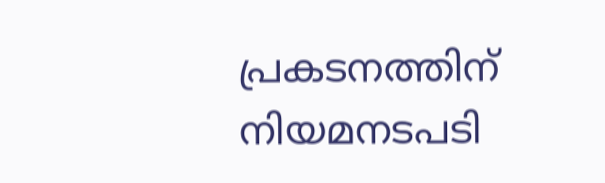പ്രകടനത്തിന് നിയമനടപടി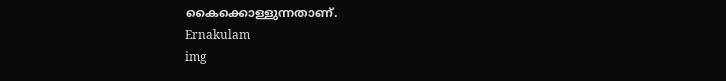കൈക്കൊള്ളുന്നതാണ്.
Ernakulam
img